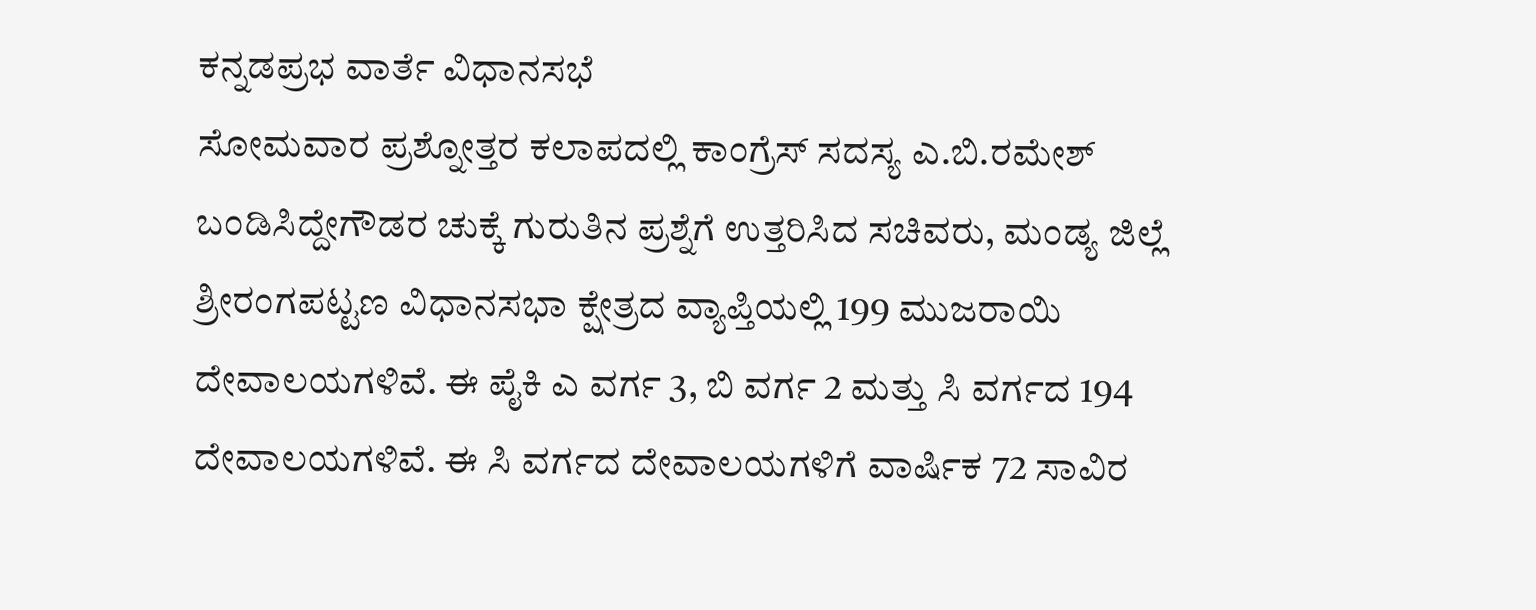ಕನ್ನಡಪ್ರಭ ವಾರ್ತೆ ವಿಧಾನಸಭೆ
ಸೋಮವಾರ ಪ್ರಶ್ನೋತ್ತರ ಕಲಾಪದಲ್ಲಿ ಕಾಂಗ್ರೆಸ್ ಸದಸ್ಯ ಎ.ಬಿ.ರಮೇಶ್ ಬಂಡಿಸಿದ್ದೇಗೌಡರ ಚುಕ್ಕೆ ಗುರುತಿನ ಪ್ರಶ್ನೆಗೆ ಉತ್ತರಿಸಿದ ಸಚಿವರು, ಮಂಡ್ಯ ಜಿಲ್ಲೆ ಶ್ರೀರಂಗಪಟ್ಟಣ ವಿಧಾನಸಭಾ ಕ್ಷೇತ್ರದ ವ್ಯಾಪ್ತಿಯಲ್ಲಿ 199 ಮುಜರಾಯಿ ದೇವಾಲಯಗಳಿವೆ. ಈ ಪೈಕಿ ಎ ವರ್ಗ 3, ಬಿ ವರ್ಗ 2 ಮತ್ತು ಸಿ ವರ್ಗದ 194 ದೇವಾಲಯಗಳಿವೆ. ಈ ಸಿ ವರ್ಗದ ದೇವಾಲಯಗಳಿಗೆ ವಾರ್ಷಿಕ 72 ಸಾವಿರ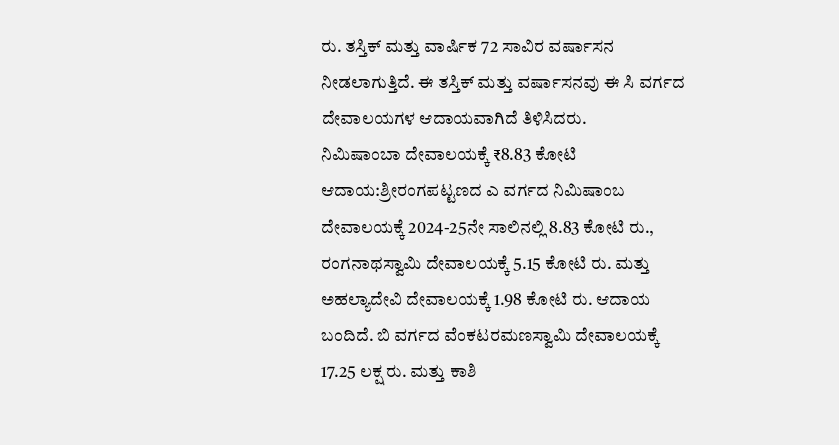ರು. ತಸ್ತಿಕ್ ಮತ್ತು ವಾರ್ಷಿಕ 72 ಸಾವಿರ ವರ್ಷಾಸನ ನೀಡಲಾಗುತ್ತಿದೆ. ಈ ತಸ್ತಿಕ್ ಮತ್ತು ವರ್ಷಾಸನವು ಈ ಸಿ ವರ್ಗದ ದೇವಾಲಯಗಳ ಆದಾಯವಾಗಿದೆ ತಿಳಿಸಿದರು.
ನಿಮಿಷಾಂಬಾ ದೇವಾಲಯಕ್ಕೆ ₹8.83 ಕೋಟಿ ಆದಾಯ:ಶ್ರೀರಂಗಪಟ್ಟಣದ ಎ ವರ್ಗದ ನಿಮಿಷಾಂಬ ದೇವಾಲಯಕ್ಕೆ 2024-25ನೇ ಸಾಲಿನಲ್ಲಿ 8.83 ಕೋಟಿ ರು., ರಂಗನಾಥಸ್ವಾಮಿ ದೇವಾಲಯಕ್ಕೆ 5.15 ಕೋಟಿ ರು. ಮತ್ತು ಅಹಲ್ಯಾದೇವಿ ದೇವಾಲಯಕ್ಕೆ 1.98 ಕೋಟಿ ರು. ಆದಾಯ ಬಂದಿದೆ. ಬಿ ವರ್ಗದ ವೆಂಕಟರಮಣಸ್ವಾಮಿ ದೇವಾಲಯಕ್ಕೆ 17.25 ಲಕ್ಷ ರು. ಮತ್ತು ಕಾಶಿ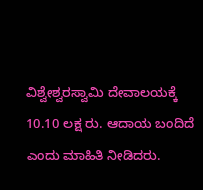ವಿಶ್ವೇಶ್ವರಸ್ವಾಮಿ ದೇವಾಲಯಕ್ಕೆ 10.10 ಲಕ್ಷ ರು. ಆದಾಯ ಬಂದಿದೆ ಎಂದು ಮಾಹಿತಿ ನೀಡಿದರು.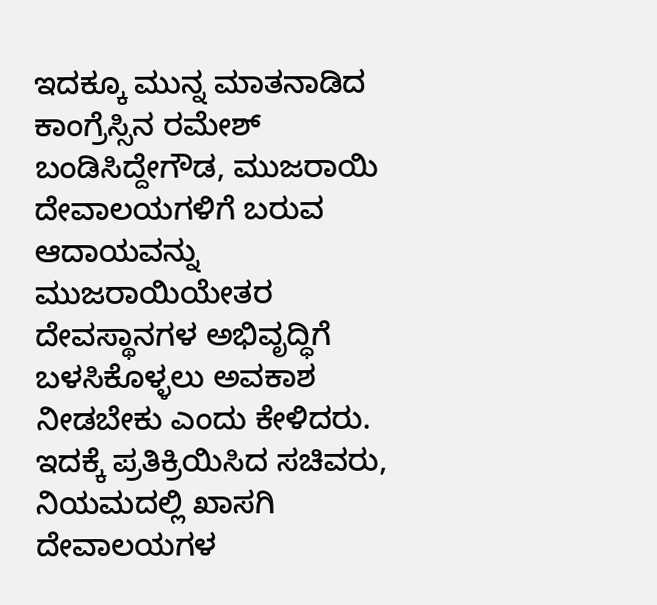ಇದಕ್ಕೂ ಮುನ್ನ ಮಾತನಾಡಿದ ಕಾಂಗ್ರೆಸ್ಸಿನ ರಮೇಶ್ ಬಂಡಿಸಿದ್ದೇಗೌಡ, ಮುಜರಾಯಿ ದೇವಾಲಯಗಳಿಗೆ ಬರುವ ಆದಾಯವನ್ನು ಮುಜರಾಯಿಯೇತರ ದೇವಸ್ಥಾನಗಳ ಅಭಿವೃದ್ಧಿಗೆ ಬಳಸಿಕೊಳ್ಳಲು ಅವಕಾಶ ನೀಡಬೇಕು ಎಂದು ಕೇಳಿದರು. ಇದಕ್ಕೆ ಪ್ರತಿಕ್ರಿಯಿಸಿದ ಸಚಿವರು, ನಿಯಮದಲ್ಲಿ ಖಾಸಗಿ ದೇವಾಲಯಗಳ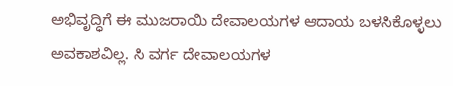ಅಭಿವೃದ್ಧಿಗೆ ಈ ಮುಜರಾಯಿ ದೇವಾಲಯಗಳ ಆದಾಯ ಬಳಸಿಕೊಳ್ಳಲು ಅವಕಾಶವಿಲ್ಲ. ಸಿ ವರ್ಗ ದೇವಾಲಯಗಳ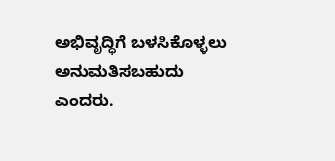ಅಭಿವೃದ್ಧಿಗೆ ಬಳಸಿಕೊಳ್ಳಲು ಅನುಮತಿಸಬಹುದು ಎಂದರು.